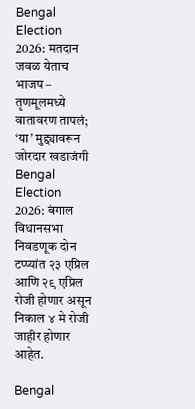Bengal Election 2026: मतदान जवळ येताच भाजप – तृणमूलमध्ये वातावरण तापलं; ‘या’ मुद्द्यावरून जोरदार खडाजंगी
Bengal Election 2026: बंगाल विधानसभा निवडणूक दोन टप्प्यांत २३ एप्रिल आणि २९ एप्रिल रोजी होणार असून निकाल ४ मे रोजी जाहीर होणार आहेत.

Bengal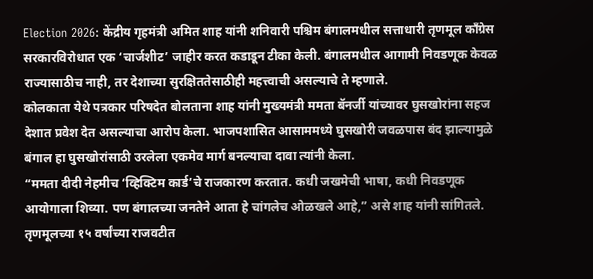Election 2026: केंद्रीय गृहमंत्री अमित शाह यांनी शनिवारी पश्चिम बंगालमधील सत्ताधारी तृणमूल काँग्रेस सरकारविरोधात एक ‘चार्जशीट’ जाहीर करत कडाडून टीका केली. बंगालमधील आगामी निवडणूक केवळ राज्यासाठीच नाही, तर देशाच्या सुरक्षिततेसाठीही महत्त्वाची असल्याचे ते म्हणाले.
कोलकाता येथे पत्रकार परिषदेत बोलताना शाह यांनी मुख्यमंत्री ममता बॅनर्जी यांच्यावर घुसखोरांना सहज देशात प्रवेश देत असल्याचा आरोप केला. भाजपशासित आसाममध्ये घुसखोरी जवळपास बंद झाल्यामुळे बंगाल हा घुसखोरांसाठी उरलेला एकमेव मार्ग बनल्याचा दावा त्यांनी केला.
“ममता दीदी नेहमीच ‘व्हिक्टिम कार्ड’चे राजकारण करतात. कधी जखमेची भाषा, कधी निवडणूक आयोगाला शिव्या. पण बंगालच्या जनतेने आता हे चांगलेच ओळखले आहे,” असे शाह यांनी सांगितले.
तृणमूलच्या १५ वर्षांच्या राजवटीत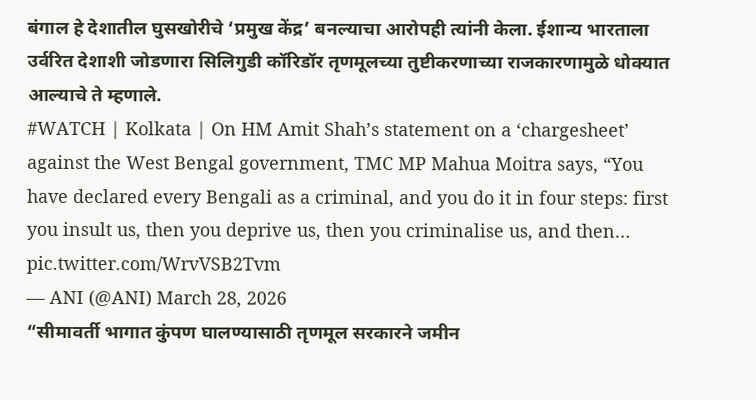बंगाल हे देशातील घुसखोरीचे ‘प्रमुख केंद्र’ बनल्याचा आरोपही त्यांनी केला. ईशान्य भारताला उर्वरित देशाशी जोडणारा सिलिगुडी कॉरिडॉर तृणमूलच्या तुष्टीकरणाच्या राजकारणामुळे धोक्यात आल्याचे ते म्हणाले.
#WATCH | Kolkata | On HM Amit Shah’s statement on a ‘chargesheet’ against the West Bengal government, TMC MP Mahua Moitra says, “You have declared every Bengali as a criminal, and you do it in four steps: first you insult us, then you deprive us, then you criminalise us, and then… pic.twitter.com/WrvVSB2Tvm
— ANI (@ANI) March 28, 2026
“सीमावर्ती भागात कुंपण घालण्यासाठी तृणमूल सरकारने जमीन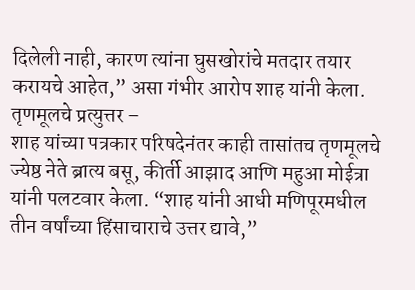दिलेली नाही, कारण त्यांना घुसखोरांचे मतदार तयार करायचे आहेत,” असा गंभीर आरोप शाह यांनी केला.
तृणमूलचे प्रत्युत्तर –
शाह यांच्या पत्रकार परिषदेनंतर काही तासांतच तृणमूलचे ज्येष्ठ नेते ब्रात्य बसू, कीर्ती आझाद आणि महुआ मोईत्रा यांनी पलटवार केला. “शाह यांनी आधी मणिपूरमधील तीन वर्षांच्या हिंसाचाराचे उत्तर द्यावे,”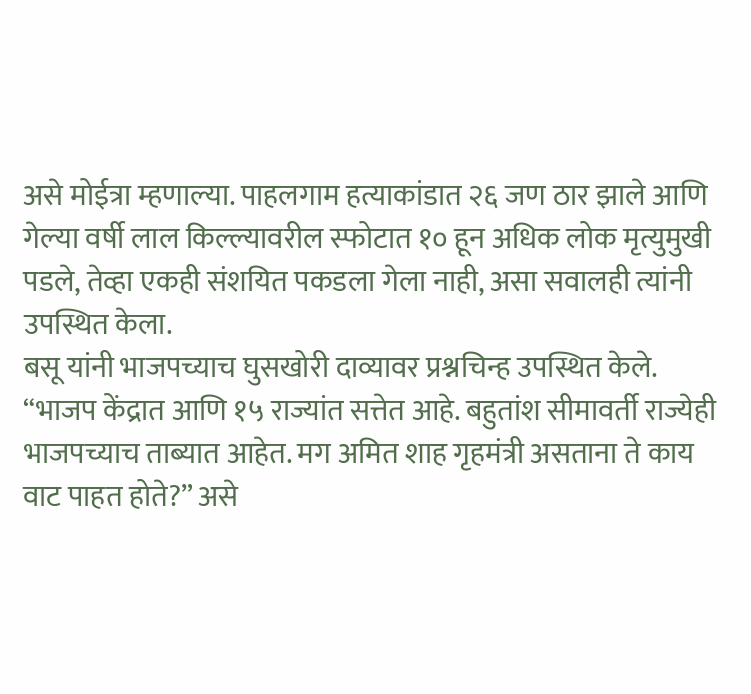असे मोईत्रा म्हणाल्या. पाहलगाम हत्याकांडात २६ जण ठार झाले आणि गेल्या वर्षी लाल किल्ल्यावरील स्फोटात १० हून अधिक लोक मृत्युमुखी पडले, तेव्हा एकही संशयित पकडला गेला नाही, असा सवालही त्यांनी उपस्थित केला.
बसू यांनी भाजपच्याच घुसखोरी दाव्यावर प्रश्नचिन्ह उपस्थित केले. “भाजप केंद्रात आणि १५ राज्यांत सत्तेत आहे. बहुतांश सीमावर्ती राज्येही भाजपच्याच ताब्यात आहेत. मग अमित शाह गृहमंत्री असताना ते काय वाट पाहत होते?” असे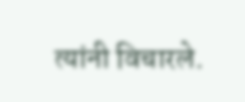त्यांनी विचारले.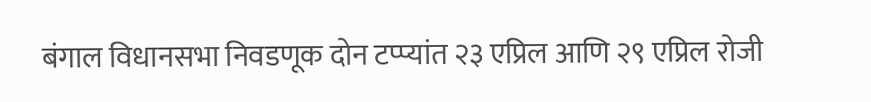बंगाल विधानसभा निवडणूक दोन टप्प्यांत २३ एप्रिल आणि २९ एप्रिल रोजी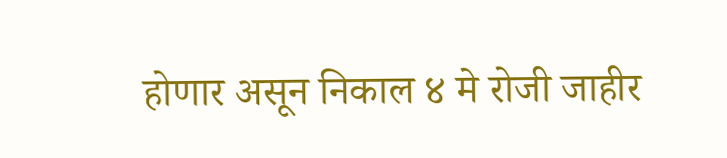होणार असून निकाल ४ मे रोजी जाहीर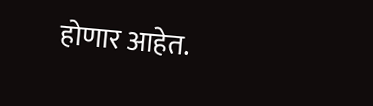होणार आहेत.